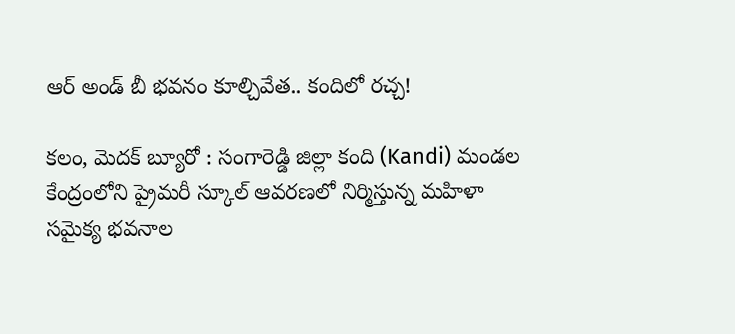ఆర్ అండ్ బీ భవనం కూల్చివేత.. కందిలో రచ్చ!

కలం, మెదక్ బ్యూరో : సంగారెడ్డి జిల్లా కంది (Kandi) మండల కేంద్రంలోని ప్రైమరీ స్కూల్ ఆవరణలో నిర్మిస్తున్న మహిళా సమైక్య భవనాల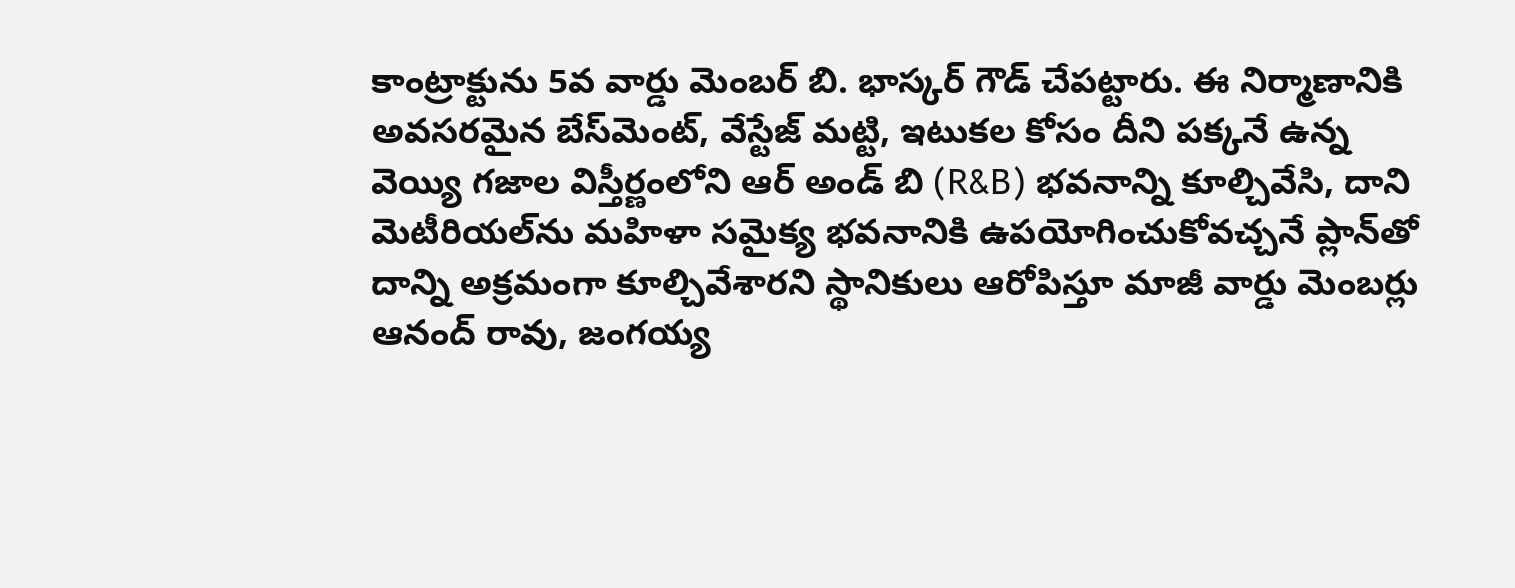కాంట్రాక్టును 5వ వార్డు మెంబర్ బి. భాస్కర్ గౌడ్ చేపట్టారు. ఈ నిర్మాణానికి అవసరమైన బేస్‌మెంట్, వేస్టేజ్ మట్టి, ఇటుకల కోసం దీని పక్కనే ఉన్న వెయ్యి గజాల విస్తీర్ణంలోని ఆర్ అండ్ బి (R&B) భవనాన్ని కూల్చివేసి, దాని మెటీరియల్‌ను మహిళా సమైక్య భవనానికి ఉపయోగించుకోవచ్చనే ప్లాన్‌తో దాన్ని అక్రమంగా కూల్చివేశారని స్థానికులు ఆరోపిస్తూ మాజీ వార్డు మెంబర్లు ఆనంద్ రావు, జంగయ్య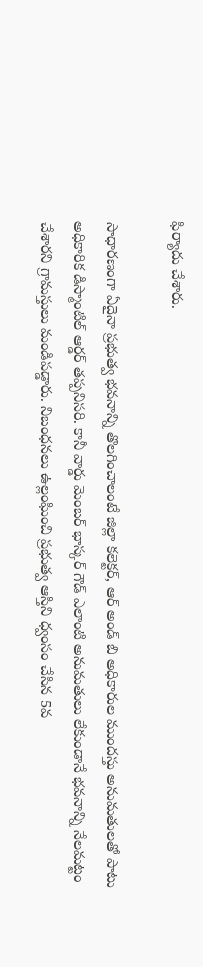ఫిర్యాదు చేశారు.

సాధారణంగా ఏదైనా ప్రభుత్వ భవనాన్ని తొలగించాలంటే జిల్లా కలెక్టర్, ఆర్ అండ్ బి అధికారుల ముందస్తు అనుమతులతో పాటు అధికారిక డిస్మాంటిల్ ఆర్డర్ తప్పనిసరి. కానీ వార్డు మెంబర్ భాస్కర్ గౌడ్ ఎలాంటి అనుమతులు లేకుండానే భవనాన్ని నేలమట్టం చేశారని గ్రామస్తులు మండిపడ్డారు. నిబంధనలు ఉల్లంఘించి ప్రభుత్వ ఆస్తిని ధ్వంసం చేసిన 5వ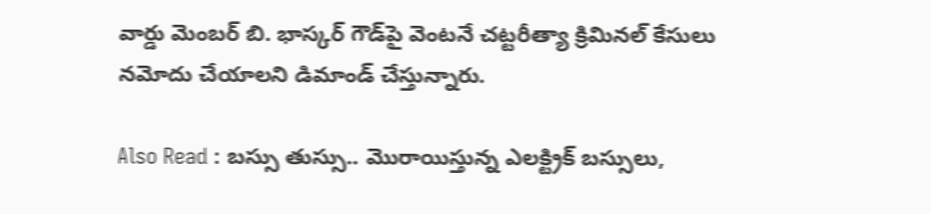వార్డు మెంబర్ బి. భాస్కర్ గౌడ్‌పై వెంటనే చట్టరీత్యా క్రిమినల్ కేసులు నమోదు చేయాలని డిమాండ్ చేస్తున్నారు.

Also Read : బస్సు తుస్సు.. మొరాయిస్తున్న ఎలక్ట్రిక్ బస్సులు,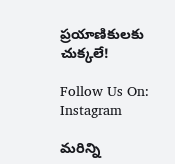ప్రయాణికులకు చుక్కలే!

Follow Us On: Instagram

మ‌రిన్ని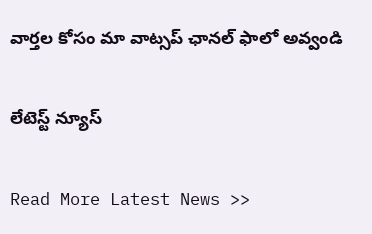వార్త‌ల కోసం మా వాట్స‌ప్ ఛాన‌ల్ ఫాలో అవ్వండి

లేటెస్ట్ న్యూస్‌

Read More Latest News >>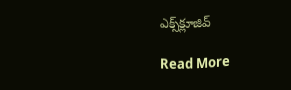ఎక్స్‌క్లూజివ్‌

Read More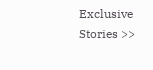Exclusive Stories >>